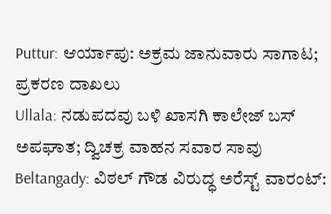Puttur: ಆರ್ಯಾಪು: ಅಕ್ರಮ ಜಾನುವಾರು ಸಾಗಾಟ; ಪ್ರಕರಣ ದಾಖಲು
Ullala: ನಡುಪದವು ಬಳಿ ಖಾಸಗಿ ಕಾಲೇಜ್ ಬಸ್ ಅಪಘಾತ; ದ್ವಿಚಕ್ರ ವಾಹನ ಸವಾರ ಸಾವು
Beltangady: ವಿಠಲ್ ಗೌಡ ವಿರುದ್ಧ ಅರೆಸ್ಟ್ ವಾರಂಟ್: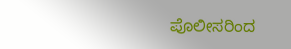ಪೊಲೀಸರಿಂದ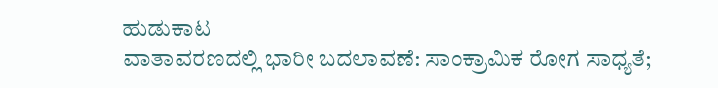ಹುಡುಕಾಟ
ವಾತಾವರಣದಲ್ಲಿ ಭಾರೀ ಬದಲಾವಣೆ: ಸಾಂಕ್ರಾಮಿಕ ರೋಗ ಸಾಧ್ಯತೆ;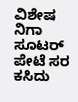ವಿಶೇಷ ನಿಗಾ
ಸೂಟರ್ ಪೇಟೆ ಸರ ಕಸಿದು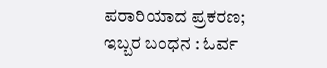ಪರಾರಿಯಾದ ಪ್ರಕರಣ; ಇಬ್ಬರ ಬಂಧನ : ಓರ್ವ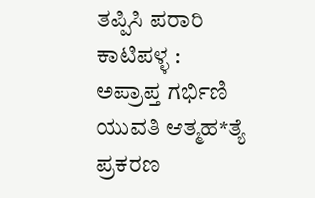ತಪ್ಪಿಸಿ ಪರಾರಿ
ಕಾಟಿಪಳ್ಳ : ಅಪ್ರಾಪ್ತ ಗರ್ಭಿಣಿ ಯುವತಿ ಆತ್ಮಹ*ತ್ಯೆ ಪ್ರಕರಣ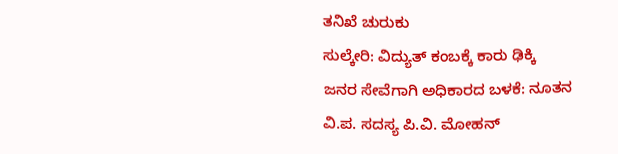ತನಿಖೆ ಚುರುಕು
ಸುಲ್ಕೇರಿ: ವಿದ್ಯುತ್ ಕಂಬಕ್ಕೆ ಕಾರು ಢಿಕ್ಕಿ
ಜನರ ಸೇವೆಗಾಗಿ ಅಧಿಕಾರದ ಬಳಕೆ: ನೂತನ ವಿ.ಪ. ಸದಸ್ಯ ಪಿ.ವಿ. ಮೋಹನ್